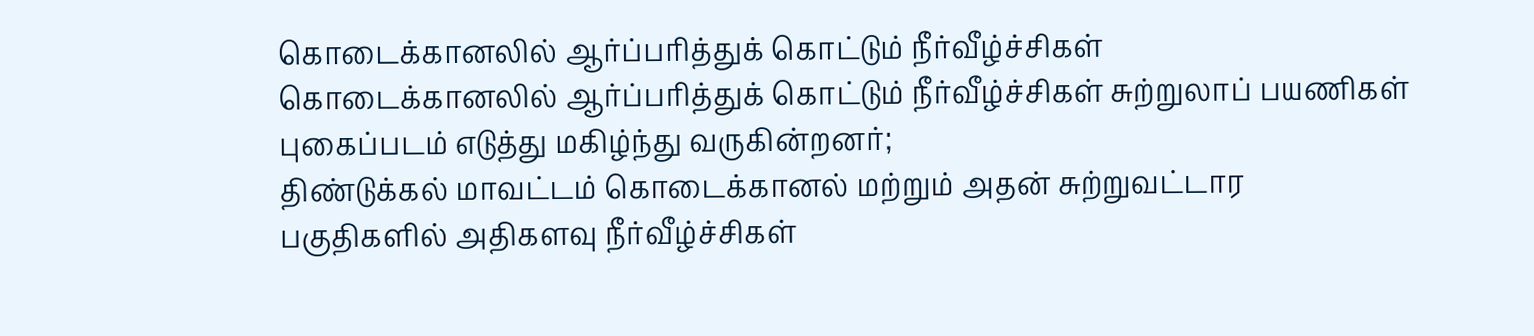கொடைக்கானலில் ஆர்ப்பரித்துக் கொட்டும் நீர்வீழ்ச்சிகள்
கொடைக்கானலில் ஆர்ப்பரித்துக் கொட்டும் நீர்வீழ்ச்சிகள் சுற்றுலாப் பயணிகள் புகைப்படம் எடுத்து மகிழ்ந்து வருகின்றனர்;
திண்டுக்கல் மாவட்டம் கொடைக்கானல் மற்றும் அதன் சுற்றுவட்டார பகுதிகளில் அதிகளவு நீர்வீழ்ச்சிகள்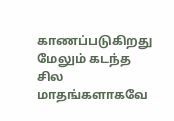காணப்படுகிறது மேலும் கடந்த சில மாதங்களாகவே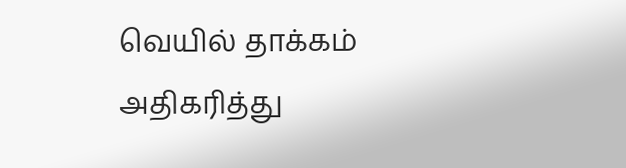வெயில் தாக்கம் அதிகரித்து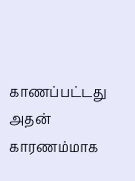காணப்பட்டது அதன் காரணம்மாக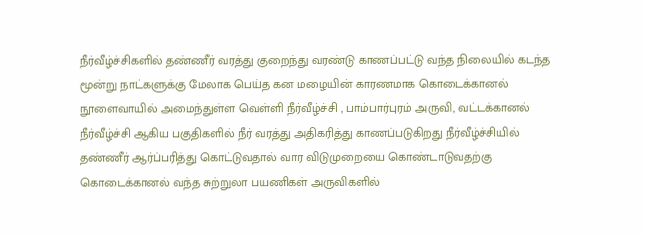நீர்வீழ்ச்சிகளில் தண்ணீர் வரத்து குறைந்து வரண்டு காணப்பட்டு வந்த நிலையில் கடந்த மூன்று நாட்களுக்கு மேலாக பெய்த கன மழையின் காரணமாக கொடைக்கானல் நூளைவாயில் அமைந்துள்ள வெள்ளி நீர்வீழ்ச்சி , பாம்பார்புரம் அருவி, வட்டக்கானல் நீர்வீழ்ச்சி ஆகிய பகுதிகளில் நீர் வரத்து அதிகரித்து காணப்படுகிறது நீர்வீழ்ச்சியில் தண்ணீர் ஆர்ப்பரித்து கொட்டுவதால் வார விடுமுறையை கொண்டாடுவதற்கு கொடைக்கானல் வந்த சுற்றுலா பயணிகள் அருவிகளில்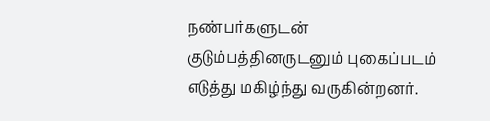நண்பர்களுடன் குடும்பத்தினருடனும் புகைப்படம் எடுத்து மகிழ்ந்து வருகின்றனர்.